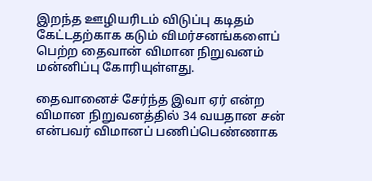இறந்த ஊழியரிடம் விடுப்பு கடிதம் கேட்டதற்காக கடும் விமர்சனங்களைப் பெற்ற தைவான் விமான நிறுவனம் மன்னிப்பு கோரியுள்ளது.

தைவானைச் சேர்ந்த இவா ஏர் என்ற விமான நிறுவனத்தில் 34 வயதான சன் என்பவர் விமானப் பணிப்பெண்ணாக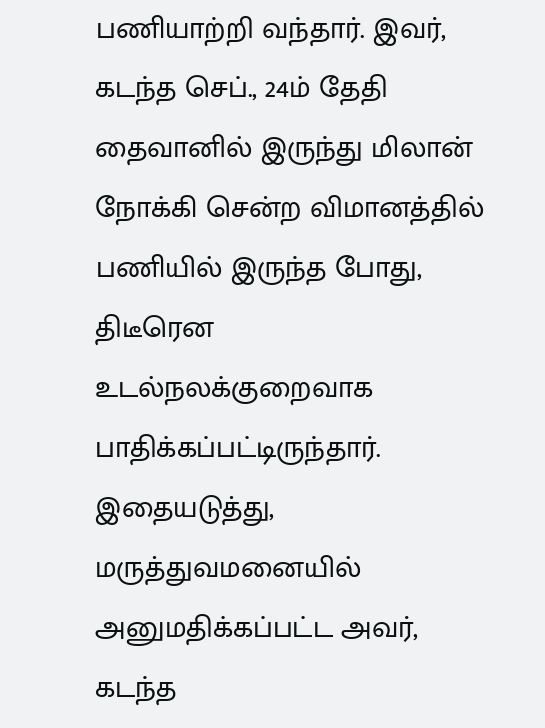பணியாற்றி வந்தார். இவர், கடந்த செப்., 24ம் தேதி தைவானில் இருந்து மிலான் நோக்கி சென்ற விமானத்தில் பணியில் இருந்த போது, திடீரென உடல்நலக்குறைவாக பாதிக்கப்பட்டிருந்தார். இதையடுத்து, மருத்துவமனையில் அனுமதிக்கப்பட்ட அவர், கடந்த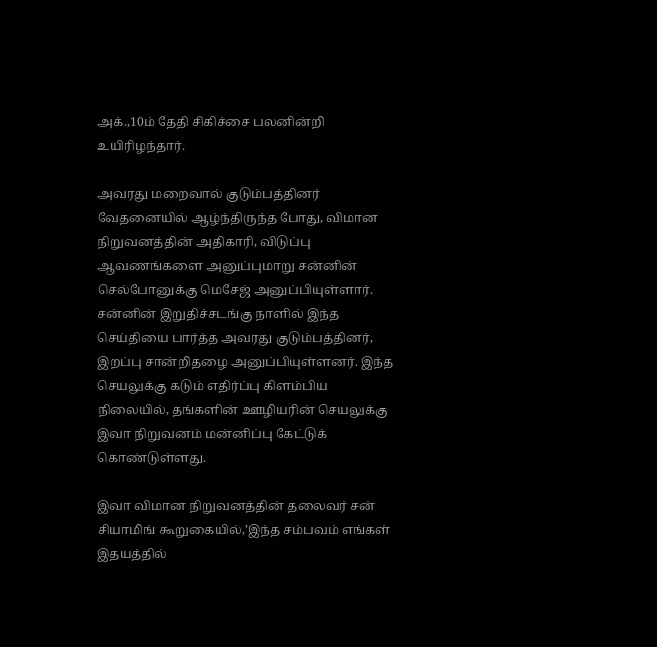அக்.,10ம் தேதி சிகிச்சை பலனின்றி உயிரிழந்தார்.

அவரது மறைவால் குடும்பத்தினர் வேதனையில் ஆழ்ந்திருந்த போது, விமான நிறுவனத்தின் அதிகாரி, விடுப்பு ஆவணங்களை அனுப்புமாறு சன்னின் செல்போனுக்கு மெசேஜ் அனுப்பியுள்ளார். சன்னின் இறுதிச்சடங்கு நாளில் இந்த செய்தியை பார்த்த அவரது குடும்பத்தினர், இறப்பு சான்றிதழை அனுப்பியுள்ளனர். இந்த செயலுக்கு கடும் எதிர்ப்பு கிளம்பிய நிலையில், தங்களின் ஊழியரின் செயலுக்கு இவா நிறுவனம் மன்னிப்பு கேட்டுக் கொண்டுள்ளது.

இவா விமான நிறுவனத்தின் தலைவர் சன் சியாமிங் கூறுகையில்,’இந்த சம்பவம் எங்கள் இதயத்தில்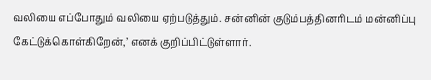வலியை எப்போதும் வலியை ஏற்படுத்தும். சன்னின் குடும்பத்தினரிடம் மன்னிப்பு கேட்டுக்கொள்கிறேன்,’ எனக் குறிப்பிட்டுள்ளார்.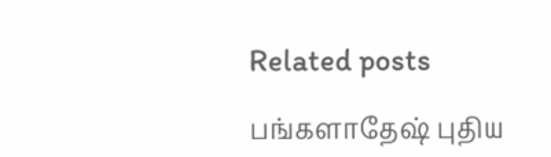Related posts

பங்களாதேஷ் புதிய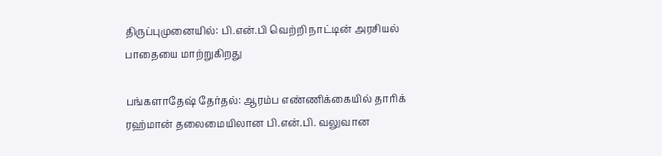திருப்புமுனையில்: பி.என்.பி வெற்றி நாட்டின் அரசியல் பாதையை மாற்றுகிறது

பங்களாதேஷ் தேர்தல்: ஆரம்ப எண்ணிக்கையில் தாரிக் ரஹ்மான் தலைமையிலான பி.என்.பி. வலுவான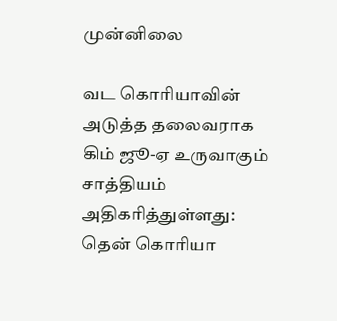முன்னிலை

வட கொரியாவின் அடுத்த தலைவராக கிம் ஜூ-ஏ உருவாகும் சாத்தியம் அதிகரித்துள்ளது: தென் கொரியா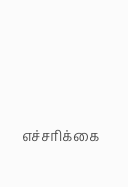எச்சரிக்கை